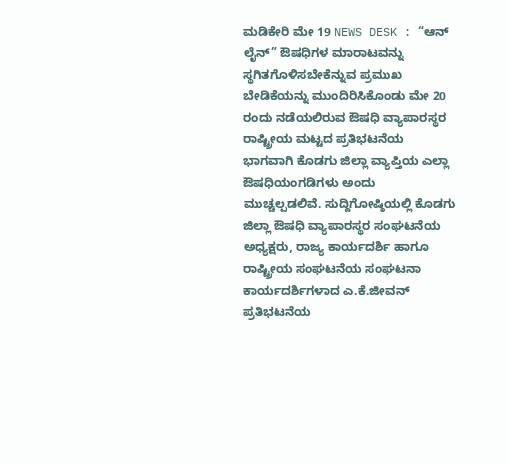ಮಡಿಕೇರಿ ಮೇ 19 NEWS DESK : “ಆನ್ ಲೈನ್” ಔಷಧಿಗಳ ಮಾರಾಟವನ್ನು ಸ್ಥಗಿತಗೊಳಿಸಬೇಕೆನ್ನುವ ಪ್ರಮುಖ ಬೇಡಿಕೆಯನ್ನು ಮುಂದಿರಿಸಿಕೊಂಡು ಮೇ 20 ರಂದು ನಡೆಯಲಿರುವ ಔಷಧಿ ವ್ಯಾಪಾರಸ್ಥರ ರಾಷ್ಟ್ರೀಯ ಮಟ್ಟದ ಪ್ರತಿಭಟನೆಯ ಭಾಗವಾಗಿ ಕೊಡಗು ಜಿಲ್ಲಾ ವ್ಯಾಪ್ತಿಯ ಎಲ್ಲಾ ಔಷಧಿಯಂಗಡಿಗಳು ಅಂದು ಮುಚ್ಚಲ್ಪಡಲಿವೆ. ಸುದ್ದಿಗೋಷ್ಠಿಯಲ್ಲಿ ಕೊಡಗು ಜಿಲ್ಲಾ ಔಷಧಿ ವ್ಯಾಪಾರಸ್ಥರ ಸಂಘಟನೆಯ ಅಧ್ಯಕ್ಷರು, ರಾಜ್ಯ ಕಾರ್ಯದರ್ಶಿ ಹಾಗೂ ರಾಷ್ಟ್ರೀಯ ಸಂಘಟನೆಯ ಸಂಘಟನಾ ಕಾರ್ಯದರ್ಶಿಗಳಾದ ಎ.ಕೆ.ಜೀವನ್ ಪ್ರತಿಭಟನೆಯ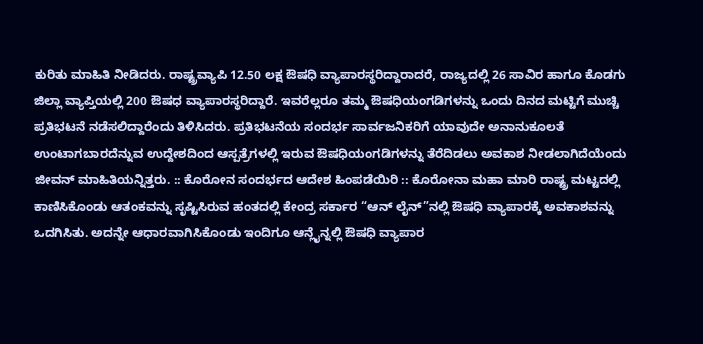ಕುರಿತು ಮಾಹಿತಿ ನೀಡಿದರು. ರಾಷ್ಟ್ರವ್ಯಾಪಿ 12.50 ಲಕ್ಷ ಔಷಧಿ ವ್ಯಾಪಾರಸ್ಥರಿದ್ದಾರಾದರೆ, ರಾಜ್ಯದಲ್ಲಿ 26 ಸಾವಿರ ಹಾಗೂ ಕೊಡಗು ಜಿಲ್ಲಾ ವ್ಯಾಪ್ತಿಯಲ್ಲಿ 200 ಔಷಧ ವ್ಯಾಪಾರಸ್ಥರಿದ್ದಾರೆ. ಇವರೆಲ್ಲರೂ ತಮ್ಮ ಔಷಧಿಯಂಗಡಿಗಳನ್ನು ಒಂದು ದಿನದ ಮಟ್ಟಿಗೆ ಮುಚ್ಚಿ ಪ್ರತಿಭಟನೆ ನಡೆಸಲಿದ್ದಾರೆಂದು ತಿಳಿಸಿದರು. ಪ್ರತಿಭಟನೆಯ ಸಂದರ್ಭ ಸಾರ್ವಜನಿಕರಿಗೆ ಯಾವುದೇ ಅನಾನುಕೂಲತೆ ಉಂಟಾಗಬಾರದೆನ್ನುವ ಉದ್ದೇಶದಿಂದ ಆಸ್ಪತ್ರೆಗಳಲ್ಲಿ ಇರುವ ಔಷಧಿಯಂಗಡಿಗಳನ್ನು ತೆರೆದಿಡಲು ಅವಕಾಶ ನೀಡಲಾಗಿದೆಯೆಂದು ಜೀವನ್ ಮಾಹಿತಿಯನ್ನಿತ್ತರು. :: ಕೊರೋನ ಸಂದರ್ಭದ ಆದೇಶ ಹಿಂಪಡೆಯಿರಿ :: ಕೊರೋನಾ ಮಹಾ ಮಾರಿ ರಾಷ್ಟ್ರ ಮಟ್ಟದಲ್ಲಿ ಕಾಣಿಸಿಕೊಂಡು ಆತಂಕವನ್ನು ಸೃಷ್ಟಿಸಿರುವ ಹಂತದಲ್ಲಿ ಕೇಂದ್ರ ಸರ್ಕಾರ “ಆನ್ ಲೈನ್”ನಲ್ಲಿ ಔಷಧಿ ವ್ಯಾಪಾರಕ್ಕೆ ಅವಕಾಶವನ್ನು ಒದಗಿಸಿತು. ಅದನ್ನೇ ಆಧಾರವಾಗಿಸಿಕೊಂಡು ಇಂದಿಗೂ ಆನ್ಲೈನ್ನಲ್ಲಿ ಔಷಧಿ ವ್ಯಾಪಾರ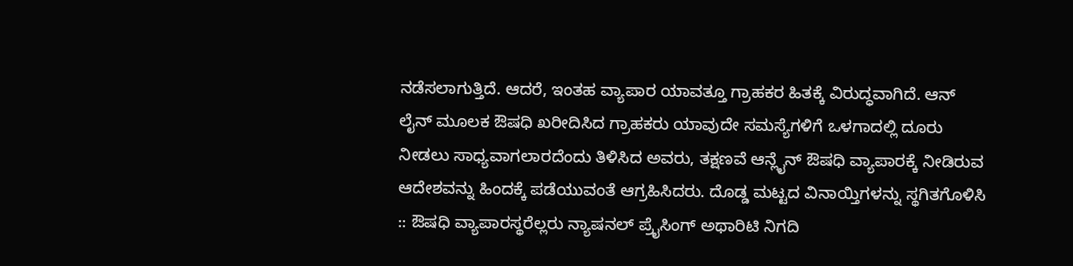ನಡೆಸಲಾಗುತ್ತಿದೆ. ಆದರೆ, ಇಂತಹ ವ್ಯಾಪಾರ ಯಾವತ್ತೂ ಗ್ರಾಹಕರ ಹಿತಕ್ಕೆ ವಿರುದ್ಧವಾಗಿದೆ. ಆನ್ ಲೈನ್ ಮೂಲಕ ಔಷಧಿ ಖರೀದಿಸಿದ ಗ್ರಾಹಕರು ಯಾವುದೇ ಸಮಸ್ಯೆಗಳಿಗೆ ಒಳಗಾದಲ್ಲಿ ದೂರು ನೀಡಲು ಸಾಧ್ಯವಾಗಲಾರದೆಂದು ತಿಳಿಸಿದ ಅವರು, ತಕ್ಷಣವೆ ಆನ್ಲೈನ್ ಔಷಧಿ ವ್ಯಾಪಾರಕ್ಕೆ ನೀಡಿರುವ ಆದೇಶವನ್ನು ಹಿಂದಕ್ಕೆ ಪಡೆಯುವಂತೆ ಆಗ್ರಹಿಸಿದರು. ದೊಡ್ಡ ಮಟ್ಟದ ವಿನಾಯ್ತಿಗಳನ್ನು ಸ್ಥಗಿತಗೊಳಿಸಿ :: ಔಷಧಿ ವ್ಯಾಪಾರಸ್ಥರೆಲ್ಲರು ನ್ಯಾಷನಲ್ ಪ್ರೈಸಿಂಗ್ ಅಥಾರಿಟಿ ನಿಗದಿ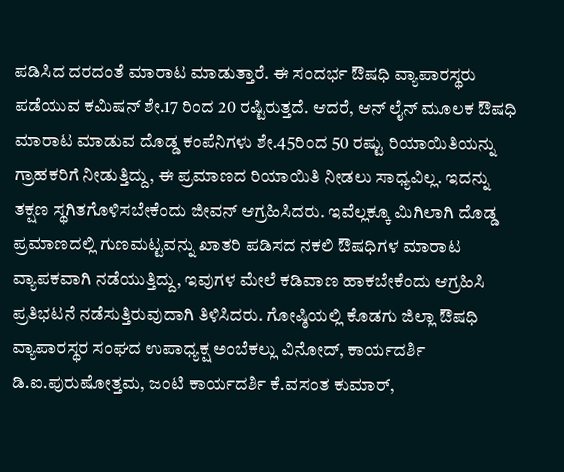ಪಡಿಸಿದ ದರದಂತೆ ಮಾರಾಟ ಮಾಡುತ್ತಾರೆ. ಈ ಸಂದರ್ಭ ಔಷಧಿ ವ್ಯಾಪಾರಸ್ಥರು ಪಡೆಯುವ ಕಮಿಷನ್ ಶೇ.17 ರಿಂದ 20 ರಷ್ಟಿರುತ್ತದೆ. ಆದರೆ, ಆನ್ ಲೈನ್ ಮೂಲಕ ಔಷಧಿ ಮಾರಾಟ ಮಾಡುವ ದೊಡ್ಡ ಕಂಪೆನಿಗಳು ಶೇ.45ರಿಂದ 50 ರಷ್ಟು ರಿಯಾಯಿತಿಯನ್ನು ಗ್ರಾಹಕರಿಗೆ ನೀಡುತ್ತಿದ್ದು, ಈ ಪ್ರಮಾಣದ ರಿಯಾಯಿತಿ ನೀಡಲು ಸಾಧ್ಯವಿಲ್ಲ. ಇದನ್ನು ತಕ್ಷಣ ಸ್ಥಗಿತಗೊಳಿಸಬೇಕೆಂದು ಜೀವನ್ ಆಗ್ರಹಿಸಿದರು. ಇವೆಲ್ಲಕ್ಕೂ ಮಿಗಿಲಾಗಿ ದೊಡ್ಡ ಪ್ರಮಾಣದಲ್ಲಿ ಗುಣಮಟ್ಟವನ್ನು ಖಾತರಿ ಪಡಿಸದ ನಕಲಿ ಔಷಧಿಗಳ ಮಾರಾಟ ವ್ಯಾಪಕವಾಗಿ ನಡೆಯುತ್ತಿದ್ದು, ಇವುಗಳ ಮೇಲೆ ಕಡಿವಾಣ ಹಾಕಬೇಕೆಂದು ಆಗ್ರಹಿಸಿ ಪ್ರತಿಭಟನೆ ನಡೆಸುತ್ತಿರುವುದಾಗಿ ತಿಳಿಸಿದರು. ಗೋಷ್ಠಿಯಲ್ಲಿ ಕೊಡಗು ಜಿಲ್ಲಾ ಔಷಧಿ ವ್ಯಾಪಾರಸ್ಥರ ಸಂಘದ ಉಪಾಧ್ಯಕ್ಷ ಅಂಬೆಕಲ್ಲು ವಿನೋದ್, ಕಾರ್ಯದರ್ಶಿ ಡಿ.ಐ.ಪುರುಷೋತ್ತಮ, ಜಂಟಿ ಕಾರ್ಯದರ್ಶಿ ಕೆ.ವಸಂತ ಕುಮಾರ್,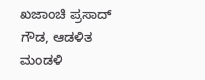ಖಜಾಂಚಿ ಪ್ರಸಾದ್ ಗೌಡ, ಆಡಳಿತ ಮಂಡಳಿ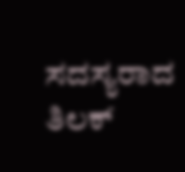ಸದಸ್ಯರಾದ ತಿಲಕ್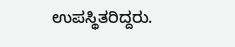ಉಪಸ್ಥಿತರಿದ್ದರು.